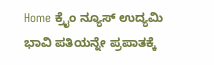Home ಕ್ರೈಂ ನ್ಯೂಸ್ ಉದ್ಯಮಿ ಭಾವಿ ಪತಿಯನ್ನೇ ಪ್ರಪಾತಕ್ಕೆ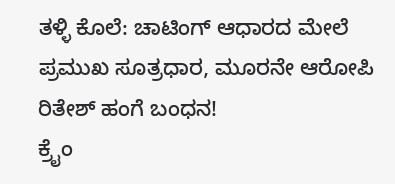ತಳ್ಳಿ ಕೊಲೆ: ಚಾಟಿಂಗ್ ಆಧಾರದ ಮೇಲೆ ಪ್ರಮುಖ ಸೂತ್ರಧಾರ, ಮೂರನೇ ಆರೋಪಿ ರಿತೇಶ್ ಹಂಗೆ ಬಂಧನ!
ಕ್ರೈಂ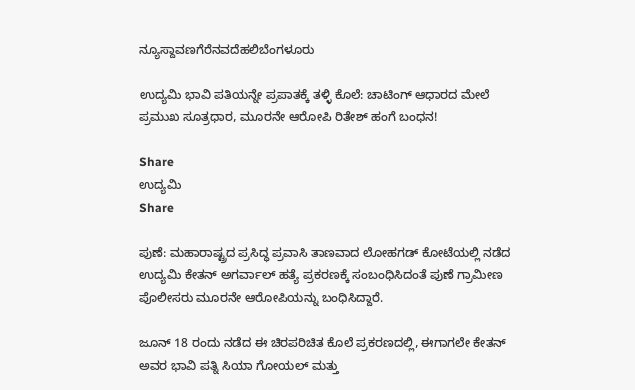ನ್ಯೂಸ್ದಾವಣಗೆರೆನವದೆಹಲಿಬೆಂಗಳೂರು

ಉದ್ಯಮಿ ಭಾವಿ ಪತಿಯನ್ನೇ ಪ್ರಪಾತಕ್ಕೆ ತಳ್ಳಿ ಕೊಲೆ: ಚಾಟಿಂಗ್ ಆಧಾರದ ಮೇಲೆ ಪ್ರಮುಖ ಸೂತ್ರಧಾರ, ಮೂರನೇ ಆರೋಪಿ ರಿತೇಶ್ ಹಂಗೆ ಬಂಧನ!

Share
ಉದ್ಯಮಿ
Share

ಪುಣೆ: ಮಹಾರಾಷ್ಟ್ರದ ಪ್ರಸಿದ್ಧ ಪ್ರವಾಸಿ ತಾಣವಾದ ಲೋಹಗಡ್ ಕೋಟೆಯಲ್ಲಿ ನಡೆದ ಉದ್ಯಮಿ ಕೇತನ್ ಅಗರ್ವಾಲ್ ಹತ್ಯೆ ಪ್ರಕರಣಕ್ಕೆ ಸಂಬಂಧಿಸಿದಂತೆ ಪುಣೆ ಗ್ರಾಮೀಣ ಪೊಲೀಸರು ಮೂರನೇ ಆರೋಪಿಯನ್ನು ಬಂಧಿಸಿದ್ದಾರೆ.

ಜೂನ್ 18 ರಂದು ನಡೆದ ಈ ಚಿರಪರಿಚಿತ ಕೊಲೆ ಪ್ರಕರಣದಲ್ಲಿ, ಈಗಾಗಲೇ ಕೇತನ್ ಅವರ ಭಾವಿ ಪತ್ನಿ ಸಿಯಾ ಗೋಯಲ್ ಮತ್ತು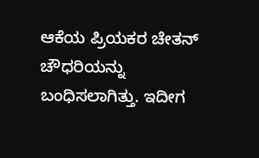ಆಕೆಯ ಪ್ರಿಯಕರ ಚೇತನ್ ಚೌಧರಿಯನ್ನು ಬಂಧಿಸಲಾಗಿತ್ತು. ಇದೀಗ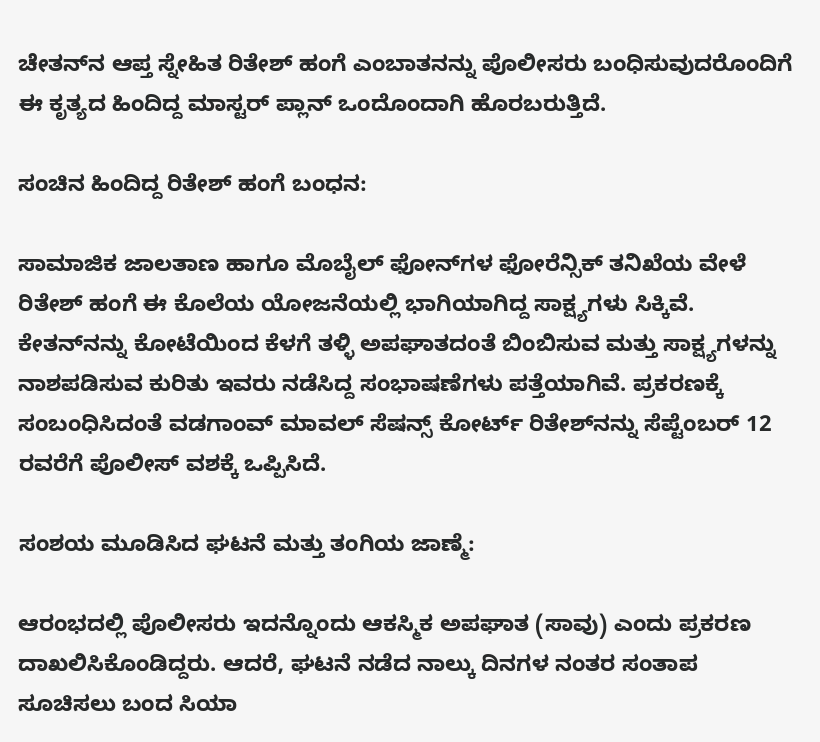ಚೇತನ್‌ನ ಆಪ್ತ ಸ್ನೇಹಿತ ರಿತೇಶ್ ಹಂಗೆ ಎಂಬಾತನನ್ನು ಪೊಲೀಸರು ಬಂಧಿಸುವುದರೊಂದಿಗೆ ಈ ಕೃತ್ಯದ ಹಿಂದಿದ್ದ ಮಾಸ್ಟರ್ ಪ್ಲಾನ್ ಒಂದೊಂದಾಗಿ ಹೊರಬರುತ್ತಿದೆ.

ಸಂಚಿನ ಹಿಂದಿದ್ದ ರಿತೇಶ್ ಹಂಗೆ ಬಂಧನ:

ಸಾಮಾಜಿಕ ಜಾಲತಾಣ ಹಾಗೂ ಮೊಬೈಲ್ ಫೋನ್‌ಗಳ ಫೋರೆನ್ಸಿಕ್ ತನಿಖೆಯ ವೇಳೆ ರಿತೇಶ್ ಹಂಗೆ ಈ ಕೊಲೆಯ ಯೋಜನೆಯಲ್ಲಿ ಭಾಗಿಯಾಗಿದ್ದ ಸಾಕ್ಷ್ಯಗಳು ಸಿಕ್ಕಿವೆ. ಕೇತನ್‌ನನ್ನು ಕೋಟೆಯಿಂದ ಕೆಳಗೆ ತಳ್ಳಿ ಅಪಘಾತದಂತೆ ಬಿಂಬಿಸುವ ಮತ್ತು ಸಾಕ್ಷ್ಯಗಳನ್ನು ನಾಶಪಡಿಸುವ ಕುರಿತು ಇವರು ನಡೆಸಿದ್ದ ಸಂಭಾಷಣೆಗಳು ಪತ್ತೆಯಾಗಿವೆ. ಪ್ರಕರಣಕ್ಕೆ ಸಂಬಂಧಿಸಿದಂತೆ ವಡಗಾಂವ್ ಮಾವಲ್ ಸೆಷನ್ಸ್ ಕೋರ್ಟ್ ರಿತೇಶ್‌ನನ್ನು ಸೆಪ್ಟೆಂಬರ್ 12 ರವರೆಗೆ ಪೊಲೀಸ್ ವಶಕ್ಕೆ ಒಪ್ಪಿಸಿದೆ.

ಸಂಶಯ ಮೂಡಿಸಿದ ಘಟನೆ ಮತ್ತು ತಂಗಿಯ ಜಾಣ್ಮೆ:

ಆರಂಭದಲ್ಲಿ ಪೊಲೀಸರು ಇದನ್ನೊಂದು ಆಕಸ್ಮಿಕ ಅಪಘಾತ (ಸಾವು) ಎಂದು ಪ್ರಕರಣ ದಾಖಲಿಸಿಕೊಂಡಿದ್ದರು. ಆದರೆ, ಘಟನೆ ನಡೆದ ನಾಲ್ಕು ದಿನಗಳ ನಂತರ ಸಂತಾಪ ಸೂಚಿಸಲು ಬಂದ ಸಿಯಾ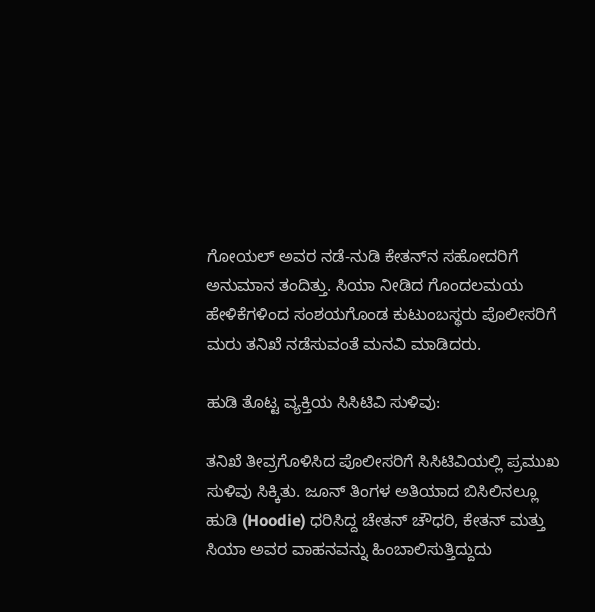ಗೋಯಲ್ ಅವರ ನಡೆ-ನುಡಿ ಕೇತನ್‌ನ ಸಹೋದರಿಗೆ ಅನುಮಾನ ತಂದಿತ್ತು. ಸಿಯಾ ನೀಡಿದ ಗೊಂದಲಮಯ ಹೇಳಿಕೆಗಳಿಂದ ಸಂಶಯಗೊಂಡ ಕುಟುಂಬಸ್ಥರು ಪೊಲೀಸರಿಗೆ ಮರು ತನಿಖೆ ನಡೆಸುವಂತೆ ಮನವಿ ಮಾಡಿದರು.

ಹುಡಿ ತೊಟ್ಟ ವ್ಯಕ್ತಿಯ ಸಿಸಿಟಿವಿ ಸುಳಿವು:

ತನಿಖೆ ತೀವ್ರಗೊಳಿಸಿದ ಪೊಲೀಸರಿಗೆ ಸಿಸಿಟಿವಿಯಲ್ಲಿ ಪ್ರಮುಖ ಸುಳಿವು ಸಿಕ್ಕಿತು. ಜೂನ್ ತಿಂಗಳ ಅತಿಯಾದ ಬಿಸಿಲಿನಲ್ಲೂ ಹುಡಿ (Hoodie) ಧರಿಸಿದ್ದ ಚೇತನ್ ಚೌಧರಿ, ಕೇತನ್ ಮತ್ತು ಸಿಯಾ ಅವರ ವಾಹನವನ್ನು ಹಿಂಬಾಲಿಸುತ್ತಿದ್ದುದು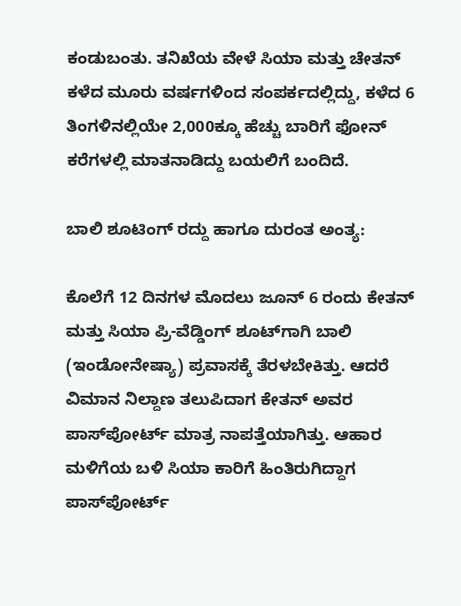ಕಂಡುಬಂತು. ತನಿಖೆಯ ವೇಳೆ ಸಿಯಾ ಮತ್ತು ಚೇತನ್ ಕಳೆದ ಮೂರು ವರ್ಷಗಳಿಂದ ಸಂಪರ್ಕದಲ್ಲಿದ್ದು, ಕಳೆದ 6 ತಿಂಗಳಿನಲ್ಲಿಯೇ 2,000ಕ್ಕೂ ಹೆಚ್ಚು ಬಾರಿಗೆ ಫೋನ್ ಕರೆಗಳಲ್ಲಿ ಮಾತನಾಡಿದ್ದು ಬಯಲಿಗೆ ಬಂದಿದೆ.

ಬಾಲಿ ಶೂಟಿಂಗ್ ರದ್ದು ಹಾಗೂ ದುರಂತ ಅಂತ್ಯ:

ಕೊಲೆಗೆ 12 ದಿನಗಳ ಮೊದಲು ಜೂನ್ 6 ರಂದು ಕೇತನ್ ಮತ್ತು ಸಿಯಾ ಪ್ರಿ-ವೆಡ್ಡಿಂಗ್ ಶೂಟ್‌ಗಾಗಿ ಬಾಲಿ (ಇಂಡೋನೇಷ್ಯಾ) ಪ್ರವಾಸಕ್ಕೆ ತೆರಳಬೇಕಿತ್ತು. ಆದರೆ ವಿಮಾನ ನಿಲ್ದಾಣ ತಲುಪಿದಾಗ ಕೇತನ್ ಅವರ ಪಾಸ್‌ಪೋರ್ಟ್ ಮಾತ್ರ ನಾಪತ್ತೆಯಾಗಿತ್ತು. ಆಹಾರ ಮಳಿಗೆಯ ಬಳಿ ಸಿಯಾ ಕಾರಿಗೆ ಹಿಂತಿರುಗಿದ್ದಾಗ ಪಾಸ್‌ಪೋರ್ಟ್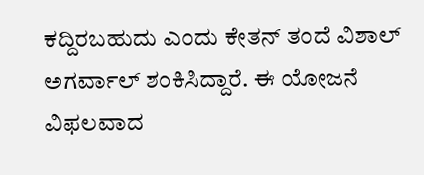ಕದ್ದಿರಬಹುದು ಎಂದು ಕೇತನ್ ತಂದೆ ವಿಶಾಲ್ ಅಗರ್ವಾಲ್ ಶಂಕಿಸಿದ್ದಾರೆ. ಈ ಯೋಜನೆ ವಿಫಲವಾದ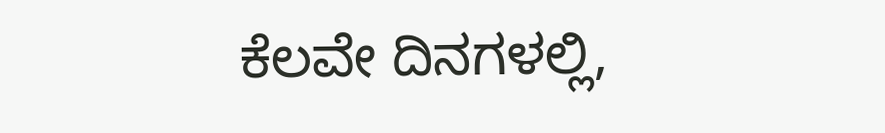ಕೆಲವೇ ದಿನಗಳಲ್ಲಿ,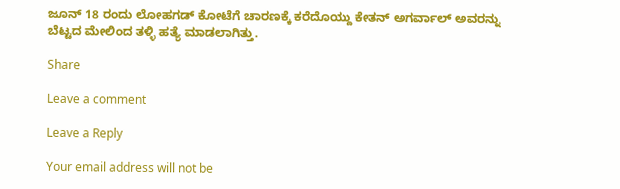ಜೂನ್ 18 ರಂದು ಲೋಹಗಡ್ ಕೋಟೆಗೆ ಚಾರಣಕ್ಕೆ ಕರೆದೊಯ್ದು ಕೇತನ್ ಅಗರ್ವಾಲ್ ಅವರನ್ನು ಬೆಟ್ಟದ ಮೇಲಿಂದ ತಳ್ಳಿ ಹತ್ಯೆ ಮಾಡಲಾಗಿತ್ತು.

Share

Leave a comment

Leave a Reply

Your email address will not be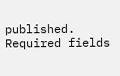published. Required fields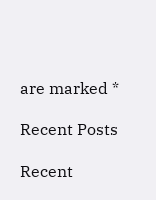are marked *

Recent Posts

Recent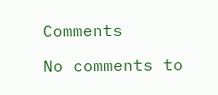Comments

No comments to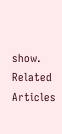show.
Related Articles